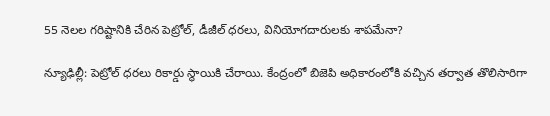55 నెలల గరిష్టానికి చేరిన పెట్రోల్, డీజీల్ ధరలు, వినియోగదారులకు శాపమేనా?

న్యూఢిల్లీ: పెట్రోల్ ధరలు రికార్డు స్థాయికి చేరాయి. కేంద్రంలో బిజెపి అధికారంలోకి వచ్చిన తర్వాత తొలిసారిగా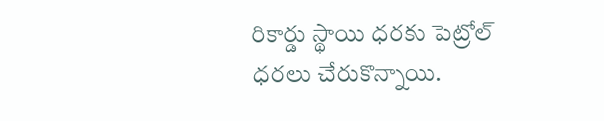రికార్డు స్థాయి ధరకు పెట్రోల్ ధరలు చేరుకొన్నాయి.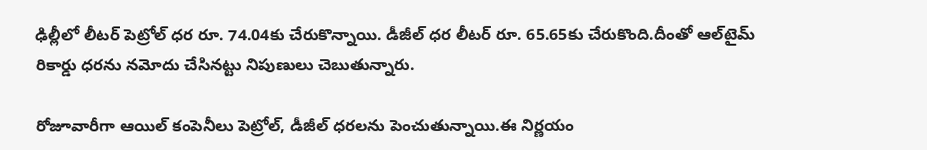ఢిల్లీలో లీటర్ పెట్రోల్ ధర రూ. 74.04కు చేరుకొన్నాయి. డీజీల్ ధర లీటర్ రూ. 65.65కు చేరుకొంది.దీంతో ఆల్‌టైమ్ రికార్డు ధరను నమోదు చేసినట్టు నిపుణులు చెబుతున్నారు.

రోజూవారీగా ఆయిల్ కంపెనీలు పెట్రోల్, డీజీల్ ధరలను పెంచుతున్నాయి.ఈ నిర్ణయం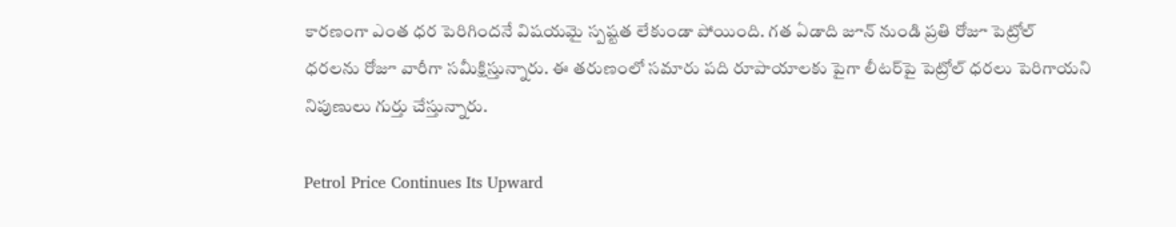కారణంగా ఎంత ధర పెరిగిందనే విషయమై స్పష్టత లేకుండా పోయింది. గత ఏడాది జూన్ నుండి ప్రతి రోజూ పెట్రోల్ ధరలను రోజూ వారీగా సమీక్షిస్తున్నారు. ఈ తరుణంలో సమారు పది రూపాయాలకు పైగా లీటర్‌పై పెట్రోల్ ధరలు పెరిగాయని నిపుణులు గుర్తు చేస్తున్నారు.

Petrol Price Continues Its Upward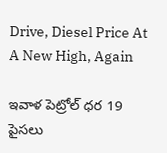Drive, Diesel Price At A New High, Again

ఇవాళ పెట్రోల్ ధర 19 పైసలు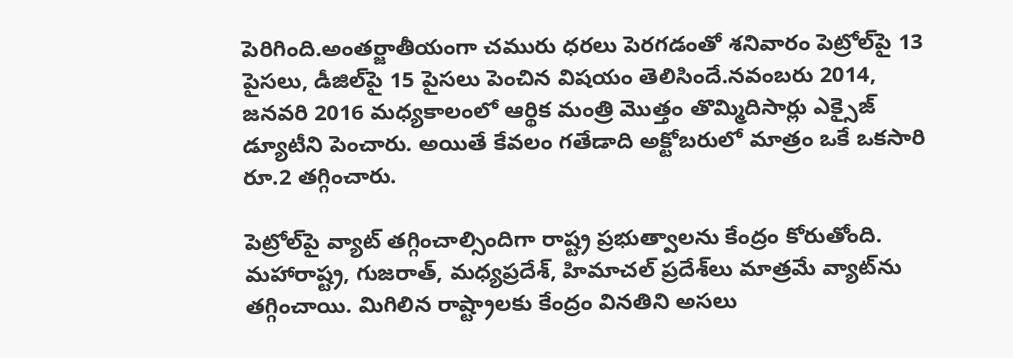పెరిగింది.అంతర్జాతీయంగా చమురు ధరలు పెరగడంతో శనివారం పెట్రోల్‌పై 13 పైసలు, డీజిల్‌పై 15 పైసలు పెంచిన విషయం తెలిసిందే.నవంబరు 2014, జనవరి 2016 మధ్యకాలంలో ఆర్థిక మంత్రి మొత్తం తొమ్మిదిసార్లు ఎక్సైజ్‌ డ్యూటీని పెంచారు. అయితే కేవలం గతేడాది అక్టోబరులో మాత్రం ఒకే ఒకసారి రూ.2 తగ్గించారు.

పెట్రోల్‌పై వ్యాట్‌ తగ్గించాల్సిందిగా రాష్ట్ర ప్రభుత్వాలను కేంద్రం కోరుతోంది. మహారాష్ట్ర, గుజరాత్‌, మధ్యప్రదేశ్‌, హిమాచల్‌ ప్రదేశ్‌లు మాత్రమే వ్యాట్‌ను తగ్గించాయి. మిగిలిన రాష్ట్రాలకు కేంద్రం వినతిని అసలు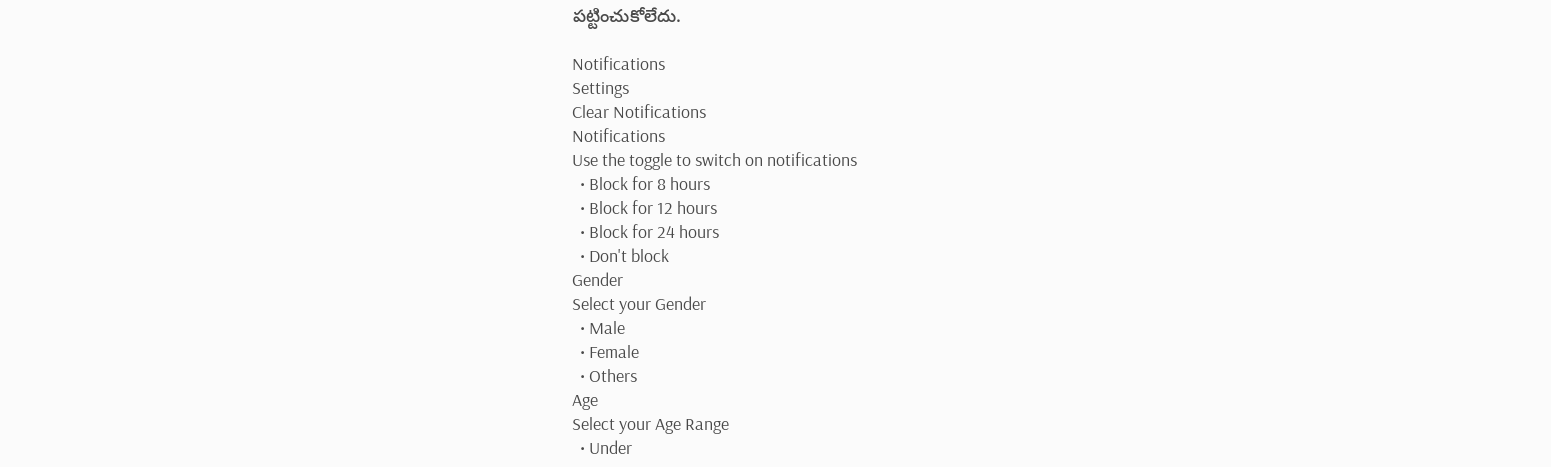పట్టించుకోలేదు.

Notifications
Settings
Clear Notifications
Notifications
Use the toggle to switch on notifications
  • Block for 8 hours
  • Block for 12 hours
  • Block for 24 hours
  • Don't block
Gender
Select your Gender
  • Male
  • Female
  • Others
Age
Select your Age Range
  • Under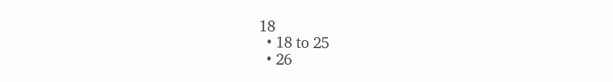18
  • 18 to 25
  • 26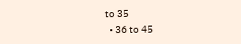to 35
  • 36 to 45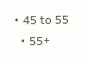• 45 to 55
  • 55+